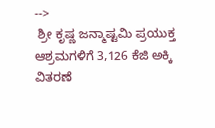-->
 ಶ್ರೀ ಕೃಷ್ಣ ಜನ್ಮಾಷ್ಟಮಿ ಪ್ರಯುಕ್ತ ಆಶ್ರಮಗಳಿಗೆ 3,126 ಕೆಜಿ ಅಕ್ಕಿ ವಿತರಣೆ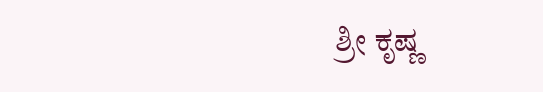ಶ್ರೀ ಕೃಷ್ಣ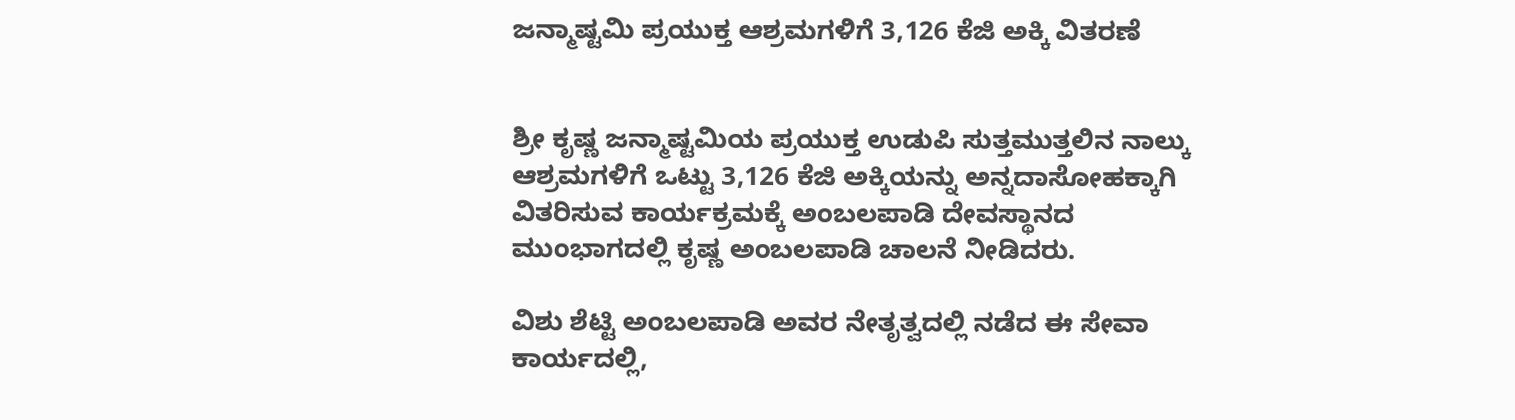ಜನ್ಮಾಷ್ಟಮಿ ಪ್ರಯುಕ್ತ ಆಶ್ರಮಗಳಿಗೆ 3,126 ಕೆಜಿ ಅಕ್ಕಿ ವಿತರಣೆ


ಶ್ರೀ ಕೃಷ್ಣ ಜನ್ಮಾಷ್ಟಮಿಯ ಪ್ರಯುಕ್ತ ಉಡುಪಿ ಸುತ್ತಮುತ್ತಲಿನ ನಾಲ್ಕು ಆಶ್ರಮಗಳಿಗೆ ಒಟ್ಟು 3,126 ಕೆಜಿ ಅಕ್ಕಿಯನ್ನು ಅನ್ನದಾಸೋಹಕ್ಕಾಗಿ ವಿತರಿಸುವ ಕಾರ್ಯಕ್ರಮಕ್ಕೆ ಅಂಬಲಪಾಡಿ ದೇವಸ್ಥಾನದ ಮುಂಭಾಗದಲ್ಲಿ ಕೃಷ್ಣ ಅಂಬಲಪಾಡಿ ಚಾಲನೆ ನೀಡಿದರು.

ವಿಶು ಶೆಟ್ಟಿ ಅಂಬಲಪಾಡಿ ಅವರ ನೇತೃತ್ವದಲ್ಲಿ ನಡೆದ ಈ ಸೇವಾ ಕಾರ್ಯದಲ್ಲಿ,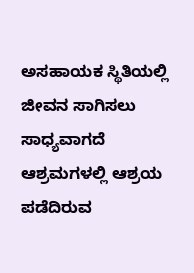ಅಸಹಾಯಕ ಸ್ಥಿತಿಯಲ್ಲಿ ಜೀವನ ಸಾಗಿಸಲು ಸಾಧ್ಯವಾಗದೆ ಆಶ್ರಮಗಳಲ್ಲಿ ಆಶ್ರಯ ಪಡೆದಿರುವ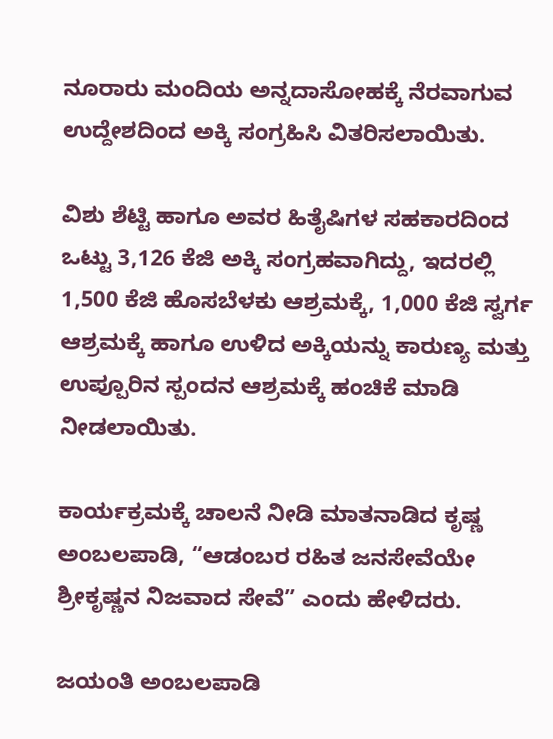ನೂರಾರು ಮಂದಿಯ ಅನ್ನದಾಸೋಹಕ್ಕೆ ನೆರವಾಗುವ ಉದ್ದೇಶದಿಂದ ಅಕ್ಕಿ ಸಂಗ್ರಹಿಸಿ ವಿತರಿಸಲಾಯಿತು.

ವಿಶು ಶೆಟ್ಟಿ ಹಾಗೂ ಅವರ ಹಿತೈಷಿಗಳ ಸಹಕಾರದಿಂದ ಒಟ್ಟು 3,126 ಕೆಜಿ ಅಕ್ಕಿ ಸಂಗ್ರಹವಾಗಿದ್ದು, ಇದರಲ್ಲಿ 1,500 ಕೆಜಿ ಹೊಸಬೆಳಕು ಆಶ್ರಮಕ್ಕೆ, 1,000 ಕೆಜಿ ಸ್ವರ್ಗ ಆಶ್ರಮಕ್ಕೆ ಹಾಗೂ ಉಳಿದ ಅಕ್ಕಿಯನ್ನು ಕಾರುಣ್ಯ ಮತ್ತು ಉಪ್ಪೂರಿನ ಸ್ಪಂದನ ಆಶ್ರಮಕ್ಕೆ ಹಂಚಿಕೆ ಮಾಡಿ ನೀಡಲಾಯಿತು.

ಕಾರ್ಯಕ್ರಮಕ್ಕೆ ಚಾಲನೆ ನೀಡಿ ಮಾತನಾಡಿದ ಕೃಷ್ಣ ಅಂಬಲಪಾಡಿ, “ಆಡಂಬರ ರಹಿತ ಜನಸೇವೆಯೇ ಶ್ರೀಕೃಷ್ಣನ ನಿಜವಾದ ಸೇವೆ” ಎಂದು ಹೇಳಿದರು.

ಜಯಂತಿ ಅಂಬಲಪಾಡಿ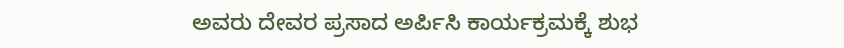ಅವರು ದೇವರ ಪ್ರಸಾದ ಅರ್ಪಿಸಿ ಕಾರ್ಯಕ್ರಮಕ್ಕೆ ಶುಭ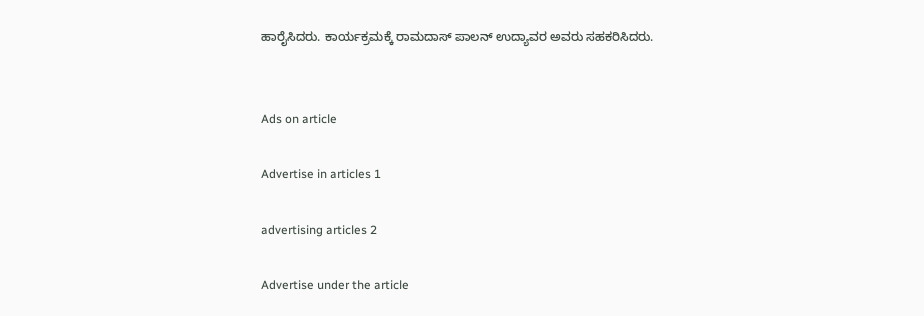ಹಾರೈಸಿದರು. ಕಾರ್ಯಕ್ರಮಕ್ಕೆ ರಾಮದಾಸ್ ಪಾಲನ್ ಉದ್ಯಾವರ ಅವರು ಸಹಕರಿಸಿದರು.


Ads on article

Advertise in articles 1

advertising articles 2

Advertise under the article